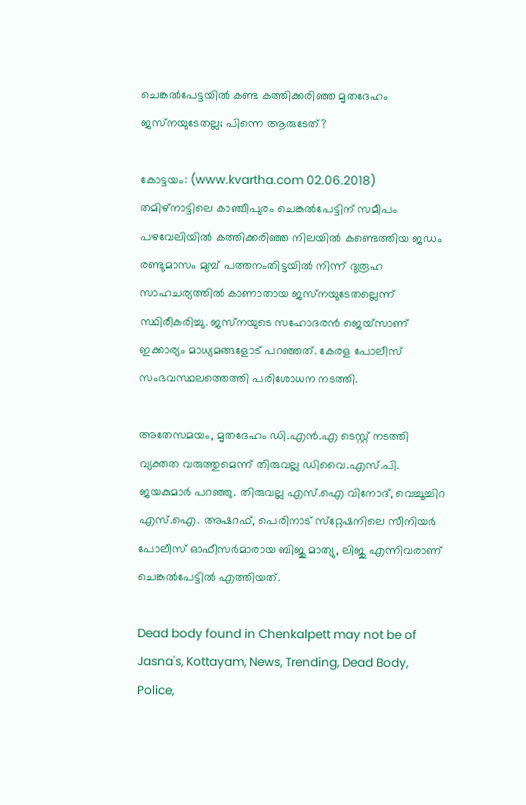ചെങ്കല്‍പേട്ടയില്‍ കണ്ട കത്തിക്കരിഞ്ഞ മൃതദേഹം ജസ്‌നയുടേതല്ല; പിന്നെ ആരുടേത്?

കോട്ടയം: (www.kvartha.com 02.06.2018) തമിഴ്‌നാട്ടിലെ കാഞ്ചീപുരം ചെങ്കല്‍പേട്ടിന് സമീപം പഴവേലിയില്‍ കത്തിക്കരിഞ്ഞ നിലയില്‍ കണ്ടെത്തിയ ജഡം രണ്ടുമാസം മുമ്പ് പത്തനംതിട്ടയില്‍ നിന്ന് ദുരൂഹ സാഹചര്യത്തില്‍ കാണാതായ ജസ്‌നയുടേതല്ലെന്ന് സ്ഥിരീകരിച്ചു. ജസ്‌നയുടെ സഹോദരന്‍ ജെയ്‌സാണ് ഇക്കാര്യം മാധ്യമങ്ങളോട് പറഞ്ഞത്. കേരള പോലീസ് സംഭവസ്ഥലത്തെത്തി പരിശോധന നടത്തി.

അതേസമയം, മൃതദേഹം ഡി.എന്‍.എ ടെസ്റ്റ് നടത്തി വ്യക്തത വരുത്തുമെന്ന് തിരുവല്ല ഡിവൈ.എസ്.പി. ജയകുമാര്‍ പറഞ്ഞു. തിരുവല്ല എസ്.ഐ വിനോദ്, വെച്ചൂച്ചിറ എസ്.ഐ. അഷറഫ്, പെരിനാട് സ്‌റ്റേഷനിലെ സീനിയര്‍ പോലീസ് ഓഫീസര്‍മാരായ ബിജു മാത്യു, ലിജു എന്നിവരാണ് ചെങ്കല്‍പേട്ടില്‍ എത്തിയത്.

Dead body found in Chenkalpett may not be of Jasna's, Kottayam, News, Trending, Dead Body, Police,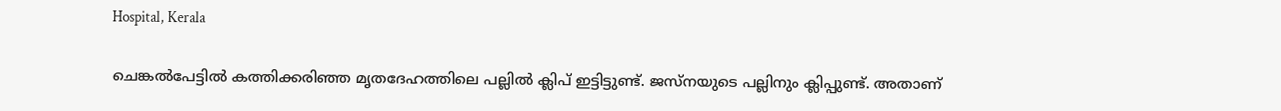Hospital, Kerala

ചെങ്കല്‍പേട്ടില്‍ കത്തിക്കരിഞ്ഞ മൃതദേഹത്തിലെ പല്ലില്‍ ക്ലിപ് ഇട്ടിട്ടുണ്ട്. ജസ്‌നയുടെ പല്ലിനും ക്ലിപ്പുണ്ട്. അതാണ്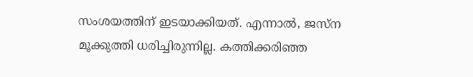സംശയത്തിന് ഇടയാക്കിയത്. എന്നാല്‍, ജസ്‌ന മൂക്കുത്തി ധരിച്ചിരുന്നില്ല. കത്തിക്കരിഞ്ഞ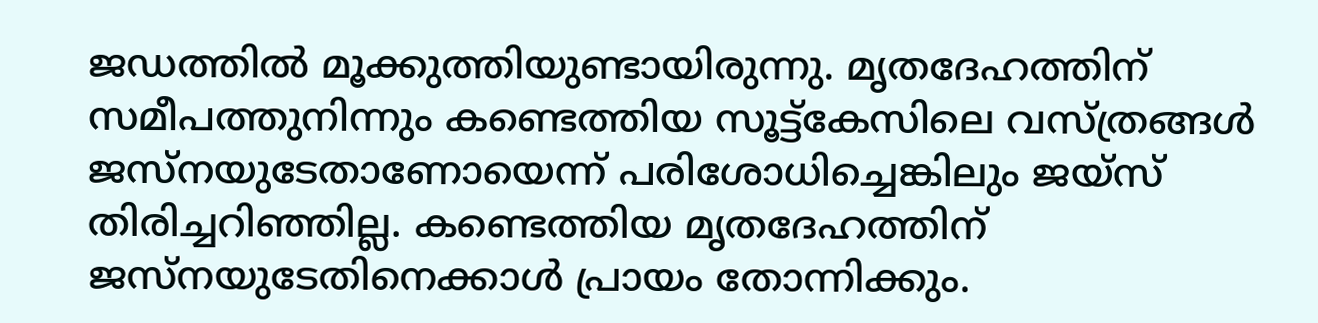ജഡത്തില്‍ മൂക്കുത്തിയുണ്ടായിരുന്നു. മൃതദേഹത്തിന് സമീപത്തുനിന്നും കണ്ടെത്തിയ സൂട്ട്‌കേസിലെ വസ്ത്രങ്ങള്‍ ജസ്‌നയുടേതാണോയെന്ന് പരിശോധിച്ചെങ്കിലും ജയ്‌സ് തിരിച്ചറിഞ്ഞില്ല. കണ്ടെത്തിയ മൃതദേഹത്തിന് ജസ്‌നയുടേതിനെക്കാള്‍ പ്രായം തോന്നിക്കും.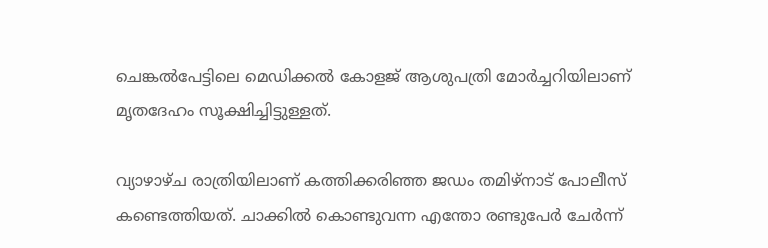ചെങ്കല്‍പേട്ടിലെ മെഡിക്കല്‍ കോളജ് ആശുപത്രി മോര്‍ച്ചറിയിലാണ് മൃതദേഹം സൂക്ഷിച്ചിട്ടുള്ളത്.

വ്യാഴാഴ്ച രാത്രിയിലാണ് കത്തിക്കരിഞ്ഞ ജഡം തമിഴ്‌നാട് പോലീസ് കണ്ടെത്തിയത്. ചാക്കില്‍ കൊണ്ടുവന്ന എന്തോ രണ്ടുപേര്‍ ചേര്‍ന്ന്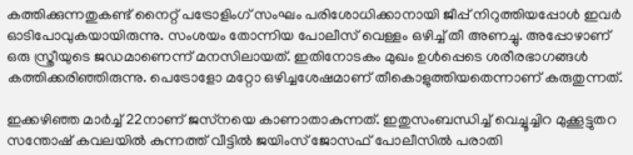കത്തിക്കുന്നതുകണ്ട് നൈറ്റ് പട്രോളിംഗ് സംഘം പരിശോധിക്കാനായി ജീപ്പ് നിറുത്തിയപ്പോള്‍ ഇവര്‍ ഓടിപോവുകയായിരുന്നു. സംശയം തോന്നിയ പോലീസ് വെള്ളം ഒഴിച്ച് തീ അണച്ചു. അപ്പോഴാണ് ഒരു സ്ത്രീയുടെ ജഡമാണെന്ന് മനസിലായത്. ഇതിനോടകം മുഖം ഉള്‍പ്പെടെ ശരീരഭാഗങ്ങള്‍ കത്തിക്കരിഞ്ഞിരുന്നു. പെട്രോളോ മറ്റോ ഒഴിച്ചശേഷമാണ് തീകൊളുത്തിയതെന്നാണ് കരുതുന്നത്.

ഇക്കഴിഞ്ഞ മാര്‍ച്ച് 22നാണ് ജസ്‌നയെ കാണാതാകുന്നത്. ഇതുസംബന്ധിച്ച് വെച്ചൂച്ചിറ മുക്കൂട്ടുതറ സന്തോഷ് കവലയില്‍ കുന്നത്ത് വീട്ടില്‍ ജയിംസ് ജോസഫ് പോലീസില്‍ പരാതി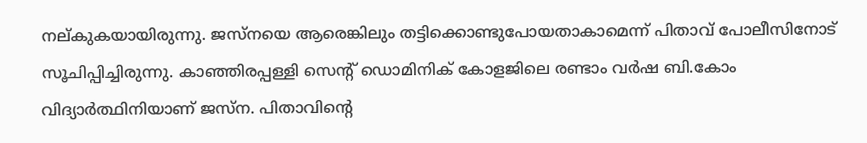നല്കുകയായിരുന്നു. ജസ്‌നയെ ആരെങ്കിലും തട്ടിക്കൊണ്ടുപോയതാകാമെന്ന് പിതാവ് പോലീസിനോട് സൂചിപ്പിച്ചിരുന്നു. കാഞ്ഞിരപ്പള്ളി സെന്റ് ഡൊമിനിക് കോളജിലെ രണ്ടാം വര്‍ഷ ബി.കോം വിദ്യാര്‍ത്ഥിനിയാണ് ജസ്‌ന. പിതാവിന്റെ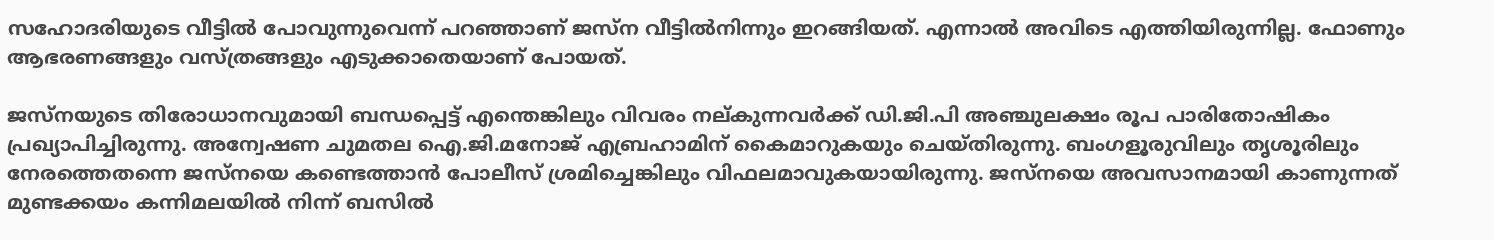സഹോദരിയുടെ വീട്ടില്‍ പോവുന്നുവെന്ന് പറഞ്ഞാണ് ജസ്‌ന വീട്ടില്‍നിന്നും ഇറങ്ങിയത്. എന്നാല്‍ അവിടെ എത്തിയിരുന്നില്ല. ഫോണും ആഭരണങ്ങളും വസ്ത്രങ്ങളും എടുക്കാതെയാണ് പോയത്.

ജസ്‌നയുടെ തിരോധാനവുമായി ബന്ധപ്പെട്ട് എന്തെങ്കിലും വിവരം നല്കുന്നവര്‍ക്ക് ഡി.ജി.പി അഞ്ചുലക്ഷം രൂപ പാരിതോഷികം പ്രഖ്യാപിച്ചിരുന്നു. അന്വേഷണ ചുമതല ഐ.ജി.മനോജ് എബ്രഹാമിന് കൈമാറുകയും ചെയ്തിരുന്നു. ബംഗളൂരുവിലും തൃശൂരിലും നേരത്തെതന്നെ ജസ്‌നയെ കണ്ടെത്താന്‍ പോലീസ് ശ്രമിച്ചെങ്കിലും വിഫലമാവുകയായിരുന്നു. ജസ്‌നയെ അവസാനമായി കാണുന്നത് മുണ്ടക്കയം കന്നിമലയില്‍ നിന്ന് ബസില്‍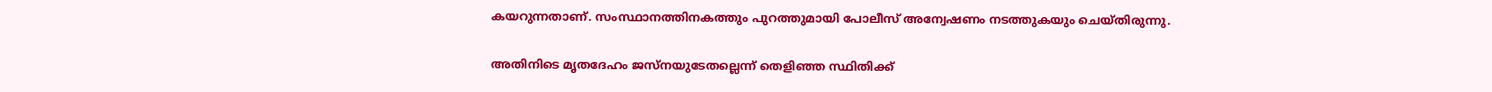കയറുന്നതാണ്. സംസ്ഥാനത്തിനകത്തും പുറത്തുമായി പോലീസ് അന്വേഷണം നടത്തുകയും ചെയ്തിരുന്നു.

അതിനിടെ മൃതദേഹം ജസ്‌നയുടേതല്ലെന്ന് തെളിഞ്ഞ സ്ഥിതിക്ക്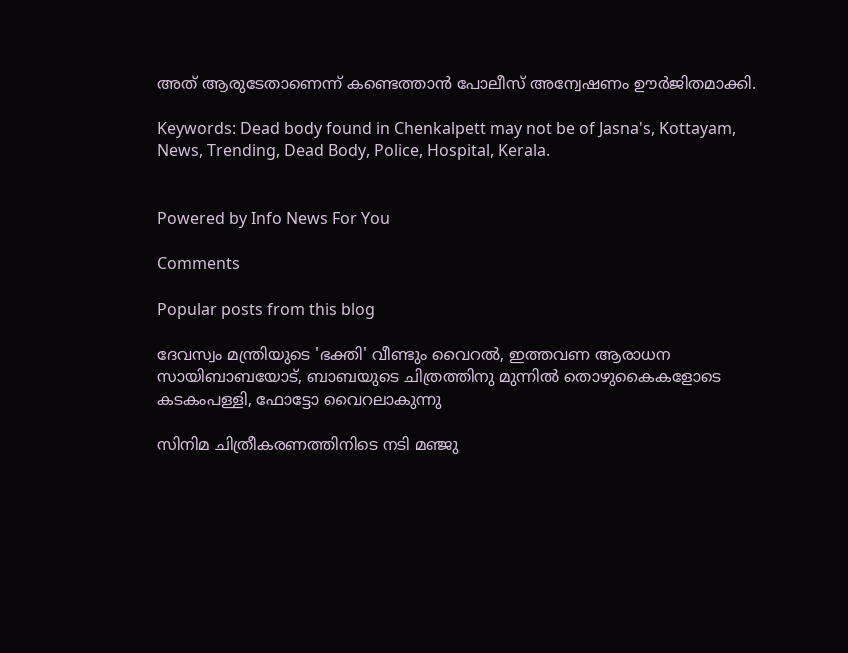അത് ആരുടേതാണെന്ന് കണ്ടെത്താന്‍ പോലീസ് അന്വേഷണം ഊര്‍ജിതമാക്കി.

Keywords: Dead body found in Chenkalpett may not be of Jasna's, Kottayam, News, Trending, Dead Body, Police, Hospital, Kerala.


Powered by Info News For You

Comments

Popular posts from this blog

ദേവസ്വം മന്ത്രിയുടെ 'ഭക്തി' വീണ്ടും വൈറല്‍, ഇത്തവണ ആരാധന സായിബാബയോട്, ബാബയുടെ ചിത്രത്തിനു മുന്നില്‍ തൊഴുകൈകളോടെ കടകംപള്ളി, ഫോട്ടോ വൈറലാകുന്നു

സിനിമ ചിത്രീകരണത്തിനിടെ നടി മഞ്ജു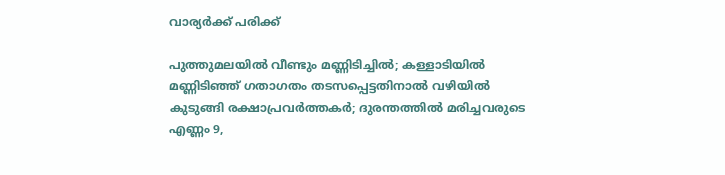വാര്യര്‍ക്ക് പരിക്ക്

പുത്തുമലയില്‍ വീണ്ടും മണ്ണിടിച്ചില്‍; കള്ളാടിയില്‍ മണ്ണിടിഞ്ഞ് ഗതാഗതം തടസപ്പെട്ടതിനാല്‍ വഴിയില്‍ കുടുങ്ങി രക്ഷാപ്രവര്‍ത്തകര്‍; ദുരന്തത്തില്‍ മരിച്ചവരുടെ എണ്ണം 9,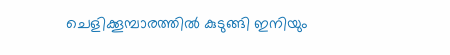ചെളിക്കൂമ്പാരത്തില്‍ കുടുങ്ങി ഇനിയും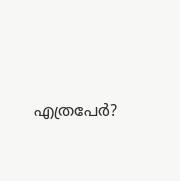എത്രപേര്‍?